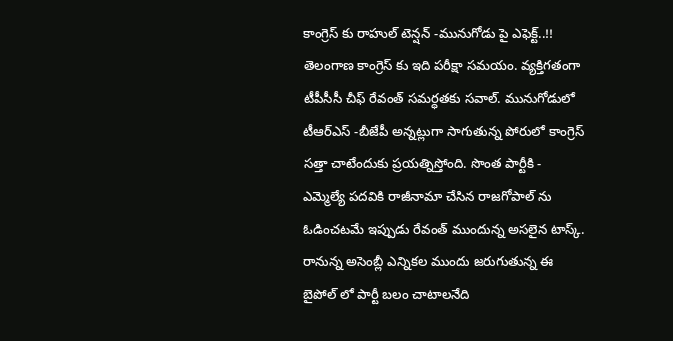కాంగ్రెస్ కు రాహుల్ టెన్షన్ -మునుగోడు పై ఎఫెక్ట్..!!
తెలంగాణ కాంగ్రెస్ కు ఇది పరీక్షా సమయం. వ్యక్తిగతంగా టీపీసీసీ చీఫ్ రేవంత్ సమర్ధతకు సవాల్. మునుగోడులో టీఆర్ఎస్ -బీజేపీ అన్నట్లుగా సాగుతున్న పోరులో కాంగ్రెస్ సత్తా చాటేందుకు ప్రయత్నిస్తోంది. సొంత పార్టీకి - ఎమ్మెల్యే పదవికి రాజీనామా చేసిన రాజగోపాల్ ను ఓడించటమే ఇప్పుడు రేవంత్ ముందున్న అసలైన టాస్క్. రానున్న అసెంబ్లీ ఎన్నికల ముందు జరుగుతున్న ఈ బైపోల్ లో పార్టీ బలం చాటాలనేది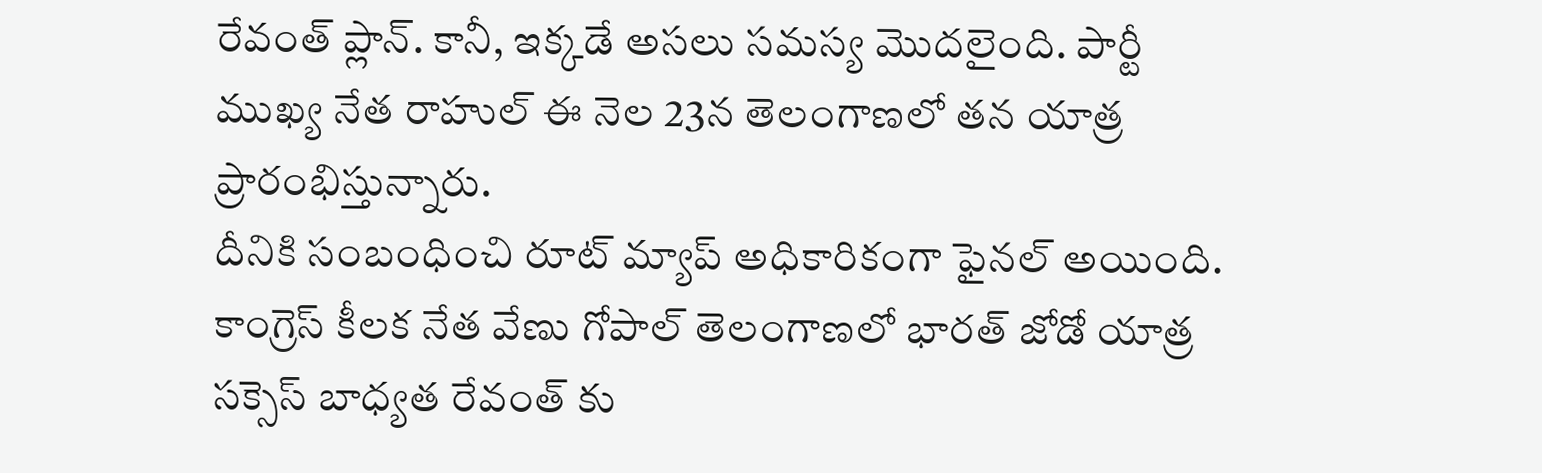రేవంత్ ప్లాన్. కానీ, ఇక్కడే అసలు సమస్య మొదలైంది. పార్టీ ముఖ్య నేత రాహుల్ ఈ నెల 23న తెలంగాణలో తన యాత్ర ప్రారంభిస్తున్నారు.
దీనికి సంబంధించి రూట్ మ్యాప్ అధికారికంగా ఫైనల్ అయింది. కాంగ్రెస్ కీలక నేత వేణు గోపాల్ తెలంగాణలో భారత్ జోడో యాత్ర సక్సెస్ బాధ్యత రేవంత్ కు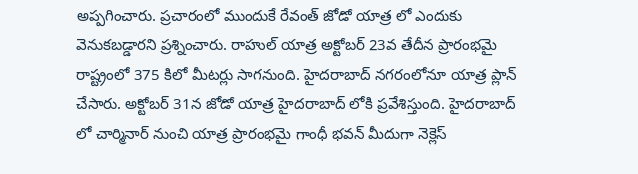అప్పగించారు. ప్రచారంలో ముందుకే రేవంత్ జోడో యాత్ర లో ఎందుకు వెనుకబడ్డారని ప్రశ్నించారు. రాహుల్ యాత్ర అక్టోబర్ 23వ తేదీన ప్రారంభమై రాష్ట్రంలో 375 కిలో మీటర్లు సాగనుంది. హైదరాబాద్ నగరంలోనూ యాత్ర ప్లాన్ చేసారు. అక్టోబర్ 31న జోడో యాత్ర హైదరాబాద్ లోకి ప్రవేశిస్తుంది. హైదరాబాద్ లో చార్మినార్ నుంచి యాత్ర ప్రారంభమై గాంధీ భవన్ మీదుగా నెక్లెస్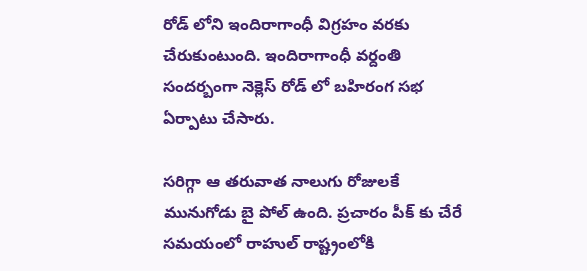రోడ్ లోని ఇందిరాగాంధీ విగ్రహం వరకు చేరుకుంటుంది. ఇందిరాగాంధీ వర్దంతి సందర్బంగా నెక్లెస్ రోడ్ లో బహిరంగ సభ ఏర్పాటు చేసారు.

సరిగ్గా ఆ తరువాత నాలుగు రోజులకే మునుగోడు బై పోల్ ఉంది. ప్రచారం పీక్ కు చేరే సమయంలో రాహుల్ రాష్ట్రంలోకి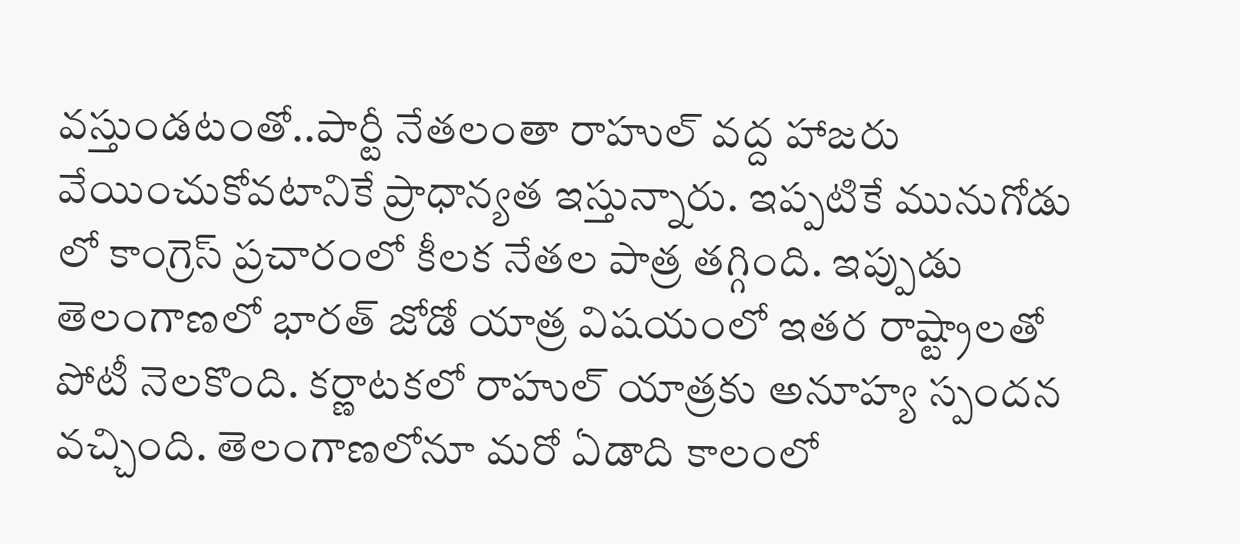వస్తుండటంతో..పార్టీ నేతలంతా రాహుల్ వద్ద హాజరు వేయించుకోవటానికే ప్రాధాన్యత ఇస్తున్నారు. ఇప్పటికే మునుగోడు లో కాంగ్రెస్ ప్రచారంలో కీలక నేతల పాత్ర తగ్గింది. ఇప్పుడు తెలంగాణలో భారత్ జోడో యాత్ర విషయంలో ఇతర రాష్ట్రాలతో పోటీ నెలకొంది. కర్ణాటకలో రాహుల్ యాత్రకు అనూహ్య స్పందన వచ్చింది. తెలంగాణలోనూ మరో ఏడాది కాలంలో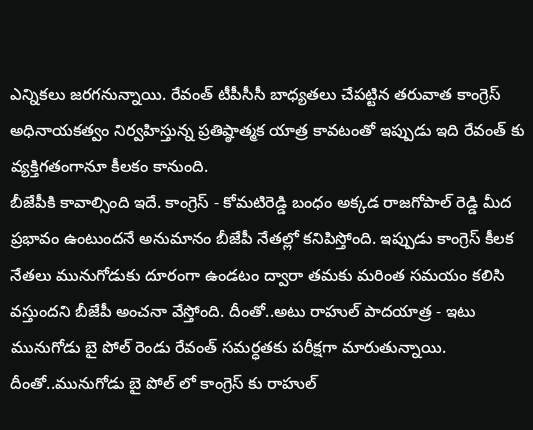ఎన్నికలు జరగనున్నాయి. రేవంత్ టీపీసీసీ బాధ్యతలు చేపట్టిన తరువాత కాంగ్రెస్ అధినాయకత్వం నిర్వహిస్తున్న ప్రతిష్ఠాత్మక యాత్ర కావటంతో ఇప్పుడు ఇది రేవంత్ కు వ్యక్తిగతంగానూ కీలకం కానుంది.
బీజేపీకి కావాల్సింది ఇదే. కాంగ్రెస్ - కోమటిరెడ్డి బంధం అక్కడ రాజగోపాల్ రెడ్డి మీద ప్రభావం ఉంటుందనే అనుమానం బీజేపీ నేతల్లో కనిపిస్తోంది. ఇప్పుడు కాంగ్రెస్ కీలక నేతలు మునుగోడుకు దూరంగా ఉండటం ద్వారా తమకు మరింత సమయం కలిసి వస్తుందని బీజేపీ అంచనా వేస్తోంది. దీంతో..అటు రాహుల్ పాదయాత్ర - ఇటు మునుగోడు బై పోల్ రెండు రేవంత్ సమర్ధతకు పరీక్షగా మారుతున్నాయి. దీంతో..మునుగోడు బై పోల్ లో కాంగ్రెస్ కు రాహుల్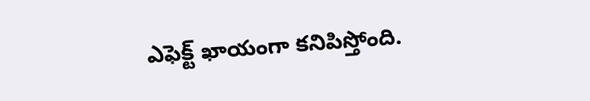ఎఫెక్ట్ ఖాయంగా కనిపిస్తోంది.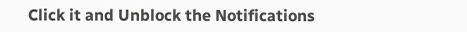Click it and Unblock the Notifications